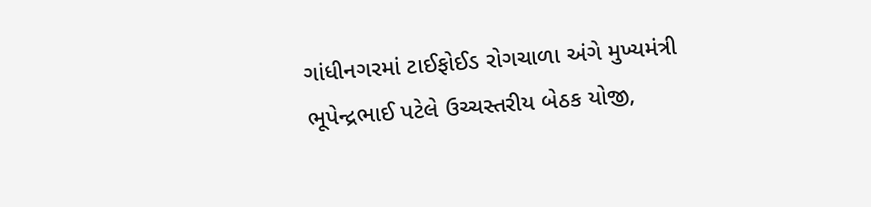ગાંધીનગરમાં ટાઈફોઈડ રોગચાળા અંગે મુખ્યમંત્રી ભૂપેન્દ્રભાઈ પટેલે ઉચ્ચસ્તરીય બેઠક યોજી,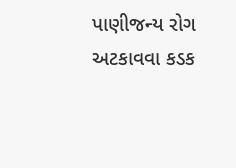પાણીજન્ય રોગ અટકાવવા કડક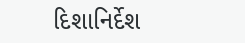દિશાનિર્દેશ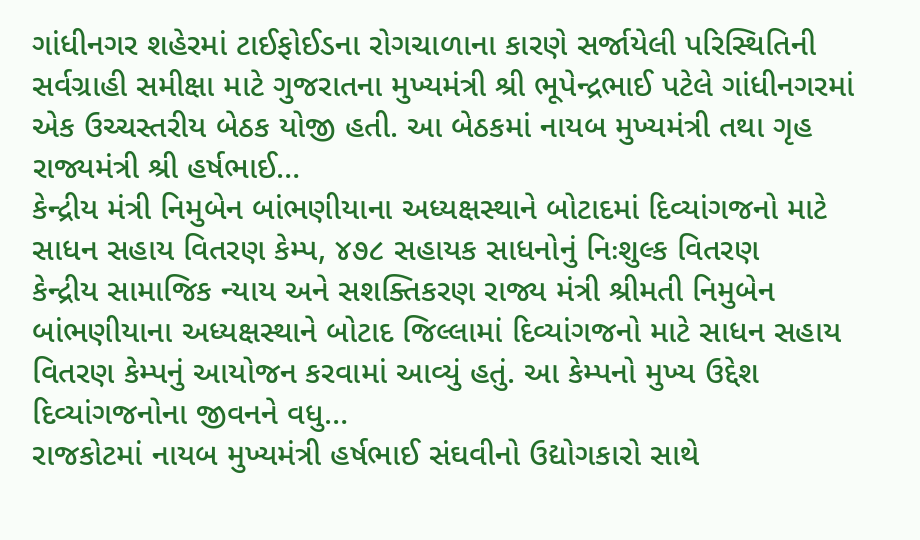ગાંધીનગર શહેરમાં ટાઈફોઈડના રોગચાળાના કારણે સર્જાયેલી પરિસ્થિતિની સર્વગ્રાહી સમીક્ષા માટે ગુજરાતના મુખ્યમંત્રી શ્રી ભૂપેન્દ્રભાઈ પટેલે ગાંધીનગરમાં એક ઉચ્ચસ્તરીય બેઠક યોજી હતી. આ બેઠકમાં નાયબ મુખ્યમંત્રી તથા ગૃહ રાજ્યમંત્રી શ્રી હર્ષભાઈ…
કેન્દ્રીય મંત્રી નિમુબેન બાંભણીયાના અધ્યક્ષસ્થાને બોટાદમાં દિવ્યાંગજનો માટે સાધન સહાય વિતરણ કેમ્પ, ૪૭૮ સહાયક સાધનોનું નિઃશુલ્ક વિતરણ
કેન્દ્રીય સામાજિક ન્યાય અને સશક્તિકરણ રાજ્ય મંત્રી શ્રીમતી નિમુબેન બાંભણીયાના અધ્યક્ષસ્થાને બોટાદ જિલ્લામાં દિવ્યાંગજનો માટે સાધન સહાય વિતરણ કેમ્પનું આયોજન કરવામાં આવ્યું હતું. આ કેમ્પનો મુખ્ય ઉદ્દેશ દિવ્યાંગજનોના જીવનને વધુ…
રાજકોટમાં નાયબ મુખ્યમંત્રી હર્ષભાઈ સંઘવીનો ઉદ્યોગકારો સાથે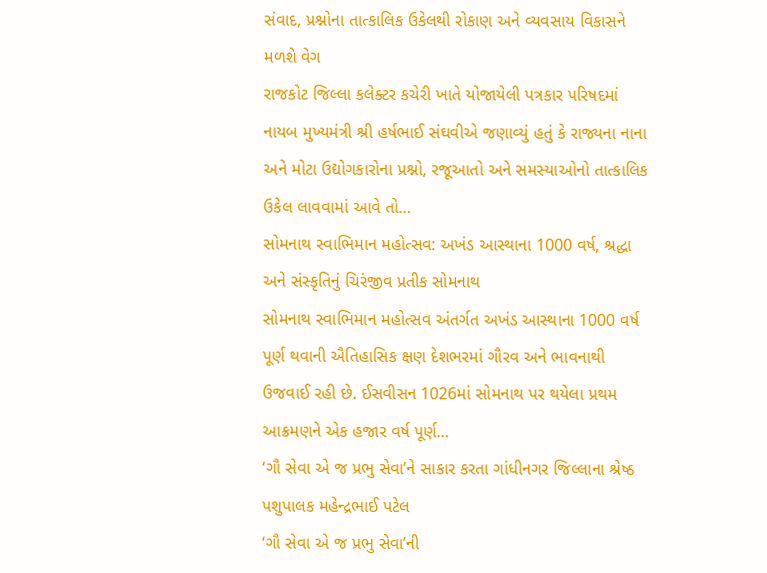સંવાદ, પ્રશ્નોના તાત્કાલિક ઉકેલથી રોકાણ અને વ્યવસાય વિકાસને મળશે વેગ
રાજકોટ જિલ્લા કલેક્ટર કચેરી ખાતે યોજાયેલી પત્રકાર પરિષદમાં નાયબ મુખ્યમંત્રી શ્રી હર્ષભાઈ સંઘવીએ જણાવ્યું હતું કે રાજ્યના નાના અને મોટા ઉદ્યોગકારોના પ્રશ્નો, રજૂઆતો અને સમસ્યાઓનો તાત્કાલિક ઉકેલ લાવવામાં આવે તો…
સોમનાથ સ્વાભિમાન મહોત્સવ: અખંડ આસ્થાના 1000 વર્ષ, શ્રદ્ધા અને સંસ્કૃતિનું ચિરંજીવ પ્રતીક સોમનાથ
સોમનાથ સ્વાભિમાન મહોત્સવ અંતર્ગત અખંડ આસ્થાના 1000 વર્ષ પૂર્ણ થવાની ઐતિહાસિક ક્ષણ દેશભરમાં ગૌરવ અને ભાવનાથી ઉજવાઈ રહી છે. ઈસવીસન 1026માં સોમનાથ પર થયેલા પ્રથમ આક્રમણને એક હજાર વર્ષ પૂર્ણ…
‘ગૌ સેવા એ જ પ્રભુ સેવા’ને સાકાર કરતા ગાંધીનગર જિલ્લાના શ્રેષ્ઠ પશુપાલક મહેન્દ્રભાઈ પટેલ
‘ગૌ સેવા એ જ પ્રભુ સેવા’ની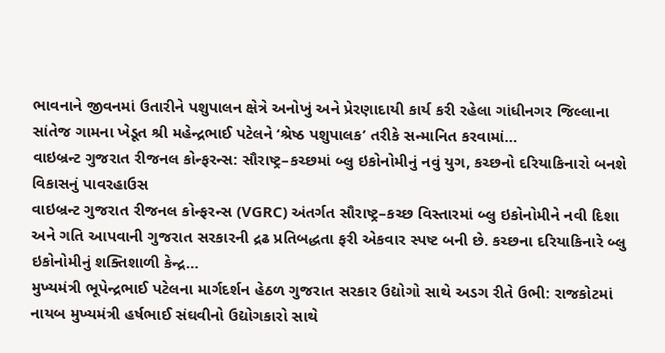ભાવનાને જીવનમાં ઉતારીને પશુપાલન ક્ષેત્રે અનોખું અને પ્રેરણાદાયી કાર્ય કરી રહેલા ગાંધીનગર જિલ્લાના સાંતેજ ગામના ખેડૂત શ્રી મહેન્દ્રભાઈ પટેલને ‘શ્રેષ્ઠ પશુપાલક’ તરીકે સન્માનિત કરવામાં…
વાઇબ્રન્ટ ગુજરાત રીજનલ કોન્ફરન્સ: સૌરાષ્ટ્ર–કચ્છમાં બ્લુ ઇકોનોમીનું નવું યુગ, કચ્છનો દરિયાકિનારો બનશે વિકાસનું પાવરહાઉસ
વાઇબ્રન્ટ ગુજરાત રીજનલ કોન્ફરન્સ (VGRC) અંતર્ગત સૌરાષ્ટ્ર–કચ્છ વિસ્તારમાં બ્લુ ઇકોનોમીને નવી દિશા અને ગતિ આપવાની ગુજરાત સરકારની દ્રઢ પ્રતિબદ્ધતા ફરી એકવાર સ્પષ્ટ બની છે. કચ્છના દરિયાકિનારે બ્લુ ઇકોનોમીનું શક્તિશાળી કેન્દ્ર…
મુખ્યમંત્રી ભૂપેન્દ્રભાઈ પટેલના માર્ગદર્શન હેઠળ ગુજરાત સરકાર ઉદ્યોગો સાથે અડગ રીતે ઉભી: રાજકોટમાં નાયબ મુખ્યમંત્રી હર્ષભાઈ સંઘવીનો ઉદ્યોગકારો સાથે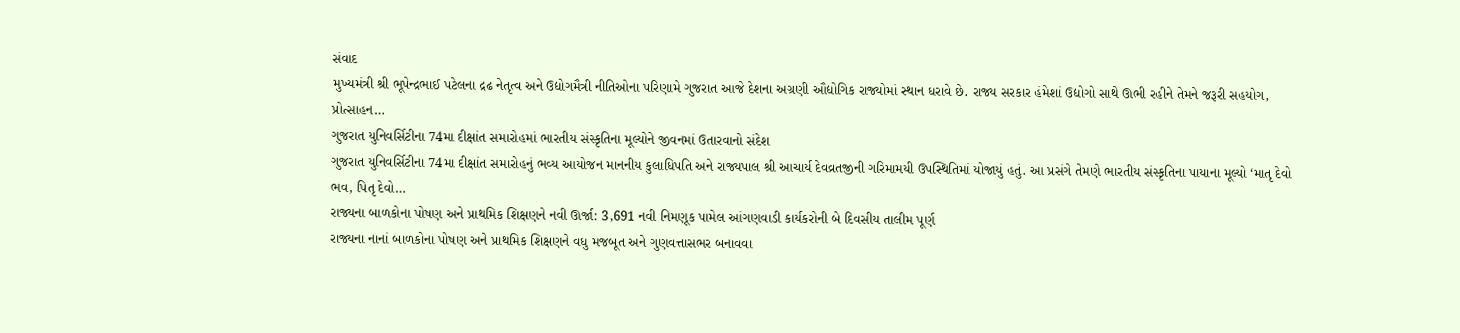સંવાદ
મુખ્યમંત્રી શ્રી ભૂપેન્દ્રભાઈ પટેલના દ્રઢ નેતૃત્વ અને ઉદ્યોગમૈત્રી નીતિઓના પરિણામે ગુજરાત આજે દેશના અગ્રણી ઔદ્યોગિક રાજ્યોમાં સ્થાન ધરાવે છે. રાજ્ય સરકાર હંમેશાં ઉદ્યોગો સાથે ઊભી રહીને તેમને જરૂરી સહયોગ, પ્રોત્સાહન…
ગુજરાત યુનિવર્સિટીના 74મા દીક્ષાંત સમારોહમાં ભારતીય સંસ્કૃતિના મૂલ્યોને જીવનમાં ઉતારવાનો સંદેશ
ગુજરાત યુનિવર્સિટીના 74મા દીક્ષાંત સમારોહનું ભવ્ય આયોજન માનનીય કુલાધિપતિ અને રાજ્યપાલ શ્રી આચાર્ય દેવવ્રતજીની ગરિમામયી ઉપસ્થિતિમાં યોજાયું હતું. આ પ્રસંગે તેમણે ભારતીય સંસ્કૃતિના પાયાના મૂલ્યો ‘માતૃ દેવો ભવ, પિતૃ દેવો…
રાજ્યના બાળકોના પોષણ અને પ્રાથમિક શિક્ષણને નવી ઊર્જા: 3,691 નવી નિમણૂક પામેલ આંગણવાડી કાર્યકરોની બે દિવસીય તાલીમ પૂર્ણ
રાજ્યના નાનાં બાળકોના પોષણ અને પ્રાથમિક શિક્ષણને વધુ મજબૂત અને ગુણવત્તાસભર બનાવવા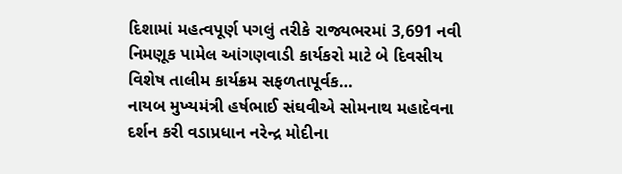દિશામાં મહત્વપૂર્ણ પગલું તરીકે રાજ્યભરમાં 3,691 નવી નિમણૂક પામેલ આંગણવાડી કાર્યકરો માટે બે દિવસીય વિશેષ તાલીમ કાર્યક્રમ સફળતાપૂર્વક…
નાયબ મુખ્યમંત્રી હર્ષભાઈ સંઘવીએ સોમનાથ મહાદેવના દર્શન કરી વડાપ્રધાન નરેન્દ્ર મોદીના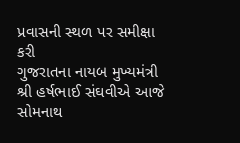પ્રવાસની સ્થળ પર સમીક્ષા કરી
ગુજરાતના નાયબ મુખ્યમંત્રી શ્રી હર્ષભાઈ સંઘવીએ આજે સોમનાથ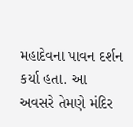મહાદેવના પાવન દર્શન કર્યા હતા. આ અવસરે તેમણે મંદિર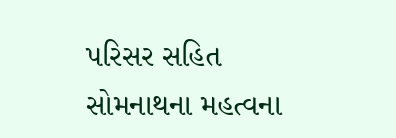પરિસર સહિત સોમનાથના મહત્વના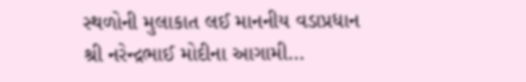સ્થળોની મુલાકાત લઈ માનનીય વડાપ્રધાન શ્રી નરેન્દ્રભાઈ મોદીના આગામી…